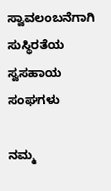ಸ್ವಾವಲಂಬನೆಗಾಗಿ ಸುಸ್ಥಿರತೆಯ ಸ್ವಸಹಾಯ ಸಂಘಗಳು

ನಮ್ಮ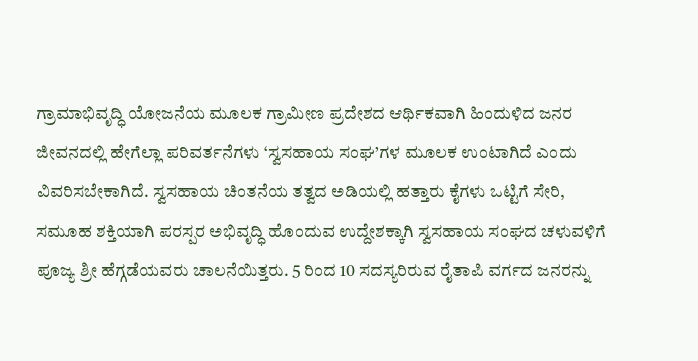ಗ್ರಾಮಾಭಿವೃದ್ಧಿ ಯೋಜನೆಯ ಮೂಲಕ ಗ್ರಾಮೀಣ ಪ್ರದೇಶದ ಆರ್ಥಿಕವಾಗಿ ಹಿಂದುಳಿದ ಜನರ ಜೀವನದಲ್ಲಿ ಹೇಗೆಲ್ಲಾ ಪರಿವರ್ತನೆಗಳು ‘ಸ್ವಸಹಾಯ ಸಂಘ’ಗಳ ಮೂಲಕ ಉಂಟಾಗಿದೆ ಎಂದು ವಿವರಿಸಬೇಕಾಗಿದೆ. ಸ್ವಸಹಾಯ ಚಿಂತನೆಯ ತತ್ವದ ಅಡಿಯಲ್ಲಿ ಹತ್ತಾರು ಕೈಗಳು ಒಟ್ಟಿಗೆ ಸೇರಿ, ಸಮೂಹ ಶಕ್ತಿಯಾಗಿ ಪರಸ್ಪರ ಅಭಿವೃದ್ಧಿ ಹೊಂದುವ ಉದ್ದೇಶಕ್ಕಾಗಿ ಸ್ವಸಹಾಯ ಸಂಘದ ಚಳುವಳಿಗೆ ಪೂಜ್ಯ ಶ್ರೀ ಹೆಗ್ಗಡೆಯವರು ಚಾಲನೆಯಿತ್ತರು. 5 ರಿಂದ 10 ಸದಸ್ಯರಿರುವ ರೈತಾಪಿ ವರ್ಗದ ಜನರನ್ನು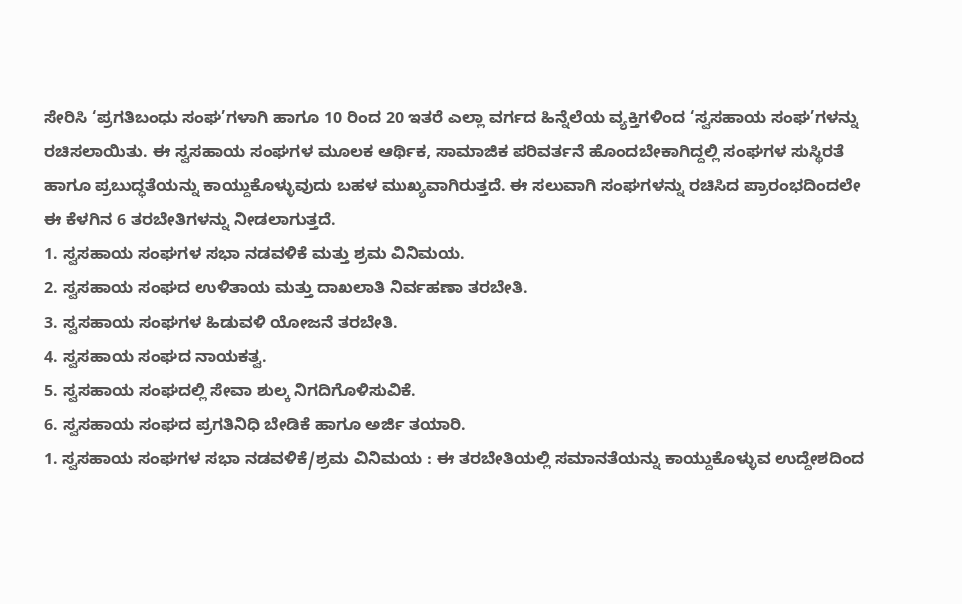ಸೇರಿಸಿ ‘ಪ್ರಗತಿಬಂಧು ಸಂಘ’ಗಳಾಗಿ ಹಾಗೂ 10 ರಿಂದ 20 ಇತರೆ ಎಲ್ಲಾ ವರ್ಗದ ಹಿನ್ನೆಲೆಯ ವ್ಯಕ್ತಿಗಳಿಂದ ‘ಸ್ವಸಹಾಯ ಸಂಘ’ಗಳನ್ನು ರಚಿಸಲಾಯಿತು. ಈ ಸ್ವಸಹಾಯ ಸಂಘಗಳ ಮೂಲಕ ಆರ್ಥಿಕ, ಸಾಮಾಜಿಕ ಪರಿವರ್ತನೆ ಹೊಂದಬೇಕಾಗಿದ್ದಲ್ಲಿ ಸಂಘಗಳ ಸುಸ್ಥಿರತೆ ಹಾಗೂ ಪ್ರಬುದ್ಧತೆಯನ್ನು ಕಾಯ್ದುಕೊಳ್ಳುವುದು ಬಹಳ ಮುಖ್ಯವಾಗಿರುತ್ತದೆ. ಈ ಸಲುವಾಗಿ ಸಂಘಗಳನ್ನು ರಚಿಸಿದ ಪ್ರಾರಂಭದಿಂದಲೇ ಈ ಕೆಳಗಿನ 6 ತರಬೇತಿಗಳನ್ನು ನೀಡಲಾಗುತ್ತದೆ.
1. ಸ್ವಸಹಾಯ ಸಂಘಗಳ ಸಭಾ ನಡವಳಿಕೆ ಮತ್ತು ಶ್ರಮ ವಿನಿಮಯ.
2. ಸ್ವಸಹಾಯ ಸಂಘದ ಉಳಿತಾಯ ಮತ್ತು ದಾಖಲಾತಿ ನಿರ್ವಹಣಾ ತರಬೇತಿ.
3. ಸ್ವಸಹಾಯ ಸಂಘಗಳ ಹಿಡುವಳಿ ಯೋಜನೆ ತರಬೇತಿ.
4. ಸ್ವಸಹಾಯ ಸಂಘದ ನಾಯಕತ್ವ.
5. ಸ್ವಸಹಾಯ ಸಂಘದಲ್ಲಿ ಸೇವಾ ಶುಲ್ಕ ನಿಗದಿಗೊಳಿಸುವಿಕೆ.
6. ಸ್ವಸಹಾಯ ಸಂಘದ ಪ್ರಗತಿನಿಧಿ ಬೇಡಿಕೆ ಹಾಗೂ ಅರ್ಜಿ ತಯಾರಿ.
1. ಸ್ವಸಹಾಯ ಸಂಘಗಳ ಸಭಾ ನಡವಳಿಕೆ/ಶ್ರಮ ವಿನಿಮಯ : ಈ ತರಬೇತಿಯಲ್ಲಿ ಸಮಾನತೆಯನ್ನು ಕಾಯ್ದುಕೊಳ್ಳುವ ಉದ್ದೇಶದಿಂದ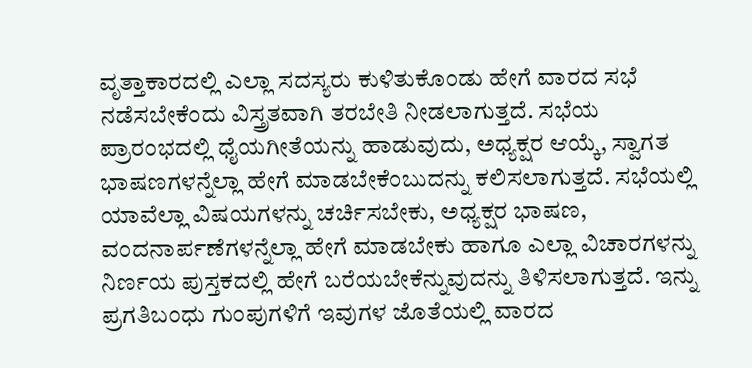ವೃತ್ತಾಕಾರದಲ್ಲಿ ಎಲ್ಲಾ ಸದಸ್ಯರು ಕುಳಿತುಕೊಂಡು ಹೇಗೆ ವಾರದ ಸಭೆ ನಡೆಸಬೇಕೆಂದು ವಿಸ್ತ್ರತವಾಗಿ ತರಬೇತಿ ನೀಡಲಾಗುತ್ತದೆ. ಸಭೆಯ ಪ್ರಾರಂಭದಲ್ಲಿ ಧೈಯಗೀತೆಯನ್ನು ಹಾಡುವುದು, ಅಧ್ಯಕ್ಷರ ಆಯ್ಕೆ, ಸ್ವಾಗತ ಭಾಷಣಗಳನ್ನೆಲ್ಲಾ ಹೇಗೆ ಮಾಡಬೇಕೆಂಬುದನ್ನು ಕಲಿಸಲಾಗುತ್ತದೆ. ಸಭೆಯಲ್ಲಿ ಯಾವೆಲ್ಲಾ ವಿಷಯಗಳನ್ನು ಚರ್ಚಿಸಬೇಕು, ಅಧ್ಯಕ್ಷರ ಭಾಷಣ, ವಂದನಾರ್ಪಣೆಗಳನ್ನೆಲ್ಲಾ ಹೇಗೆ ಮಾಡಬೇಕು ಹಾಗೂ ಎಲ್ಲಾ ವಿಚಾರಗಳನ್ನು ನಿರ್ಣಯ ಪುಸ್ತಕದಲ್ಲಿ ಹೇಗೆ ಬರೆಯಬೇಕೆನ್ನುವುದನ್ನು ತಿಳಿಸಲಾಗುತ್ತದೆ. ಇನ್ನು ಪ್ರಗತಿಬಂಧು ಗುಂಪುಗಳಿಗೆ ಇವುಗಳ ಜೊತೆಯಲ್ಲಿ ವಾರದ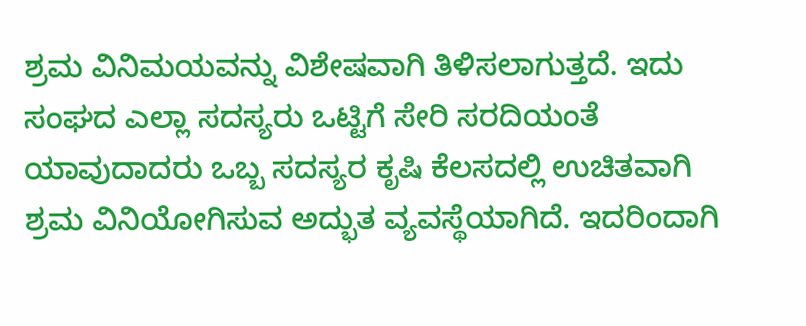ಶ್ರಮ ವಿನಿಮಯವನ್ನು ವಿಶೇಷವಾಗಿ ತಿಳಿಸಲಾಗುತ್ತದೆ. ಇದು ಸಂಘದ ಎಲ್ಲಾ ಸದಸ್ಯರು ಒಟ್ಟಿಗೆ ಸೇರಿ ಸರದಿಯಂತೆ ಯಾವುದಾದರು ಒಬ್ಬ ಸದಸ್ಯರ ಕೃಷಿ ಕೆಲಸದಲ್ಲಿ ಉಚಿತವಾಗಿ ಶ್ರಮ ವಿನಿಯೋಗಿಸುವ ಅದ್ಭುತ ವ್ಯವಸ್ಥೆಯಾಗಿದೆ. ಇದರಿಂದಾಗಿ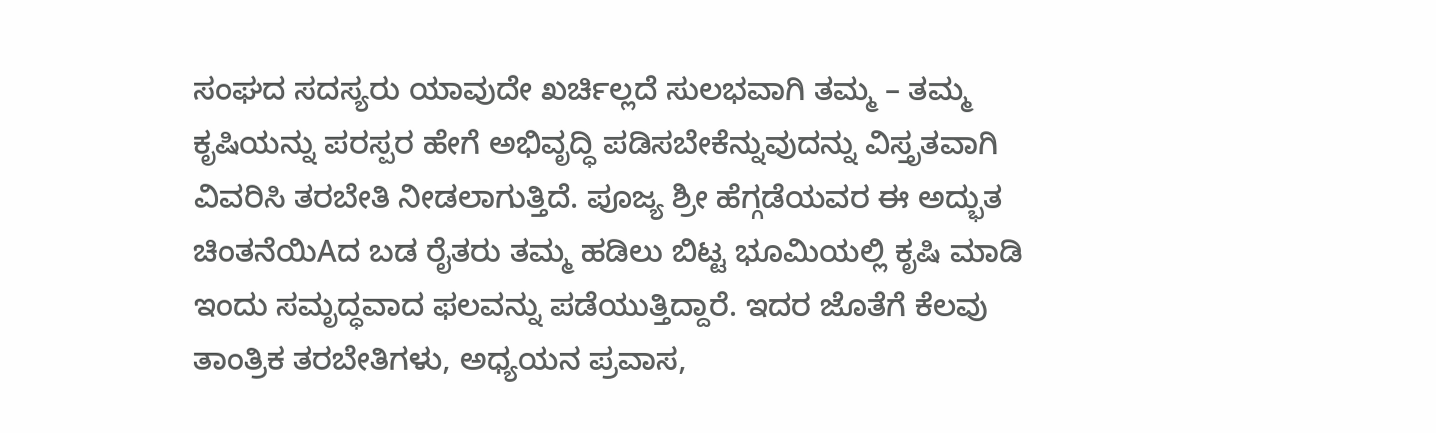ಸಂಘದ ಸದಸ್ಯರು ಯಾವುದೇ ಖರ್ಚಿಲ್ಲದೆ ಸುಲಭವಾಗಿ ತಮ್ಮ – ತಮ್ಮ ಕೃಷಿಯನ್ನು ಪರಸ್ಪರ ಹೇಗೆ ಅಭಿವೃದ್ಧಿ ಪಡಿಸಬೇಕೆನ್ನುವುದನ್ನು ವಿಸ್ತೃತವಾಗಿ ವಿವರಿಸಿ ತರಬೇತಿ ನೀಡಲಾಗುತ್ತಿದೆ. ಪೂಜ್ಯ ಶ್ರೀ ಹೆಗ್ಗಡೆಯವರ ಈ ಅದ್ಭುತ ಚಿಂತನೆಯಿAದ ಬಡ ರೈತರು ತಮ್ಮ ಹಡಿಲು ಬಿಟ್ಟ ಭೂಮಿಯಲ್ಲಿ ಕೃಷಿ ಮಾಡಿ ಇಂದು ಸಮೃದ್ಧವಾದ ಫಲವನ್ನು ಪಡೆಯುತ್ತಿದ್ದಾರೆ. ಇದರ ಜೊತೆಗೆ ಕೆಲವು ತಾಂತ್ರಿಕ ತರಬೇತಿಗಳು, ಅಧ್ಯಯನ ಪ್ರವಾಸ,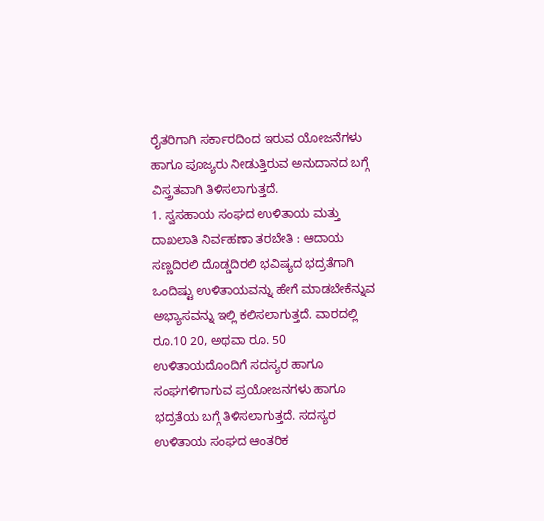ರೈತರಿಗಾಗಿ ಸರ್ಕಾರದಿಂದ ಇರುವ ಯೋಜನೆಗಳು ಹಾಗೂ ಪೂಜ್ಯರು ನೀಡುತ್ತಿರುವ ಅನುದಾನದ ಬಗ್ಗೆ ವಿಸ್ತ್ರತವಾಗಿ ತಿಳಿಸಲಾಗುತ್ತದೆ.
1. ಸ್ವಸಹಾಯ ಸಂಘದ ಉಳಿತಾಯ ಮತ್ತು ದಾಖಲಾತಿ ನಿರ್ವಹಣಾ ತರಬೇತಿ : ಆದಾಯ ಸಣ್ಣದಿರಲಿ ದೊಡ್ಡದಿರಲಿ ಭವಿಷ್ಯದ ಭದ್ರತೆಗಾಗಿ ಒಂದಿಷ್ಟು ಉಳಿತಾಯವನ್ನು ಹೇಗೆ ಮಾಡಬೇಕೆನ್ನುವ ಅಭ್ಯಾಸವನ್ನು ಇಲ್ಲಿ ಕಲಿಸಲಾಗುತ್ತದೆ. ವಾರದಲ್ಲಿ ರೂ.10 20, ಅಥವಾ ರೂ. 50 ಉಳಿತಾಯದೊಂದಿಗೆ ಸದಸ್ಯರ ಹಾಗೂ ಸಂಘಗಳಿಗಾಗುವ ಪ್ರಯೋಜನಗಳು ಹಾಗೂ ಭದ್ರತೆಯ ಬಗ್ಗೆ ತಿಳಿಸಲಾಗುತ್ತದೆ. ಸದಸ್ಯರ ಉಳಿತಾಯ ಸಂಘದ ಆಂತರಿಕ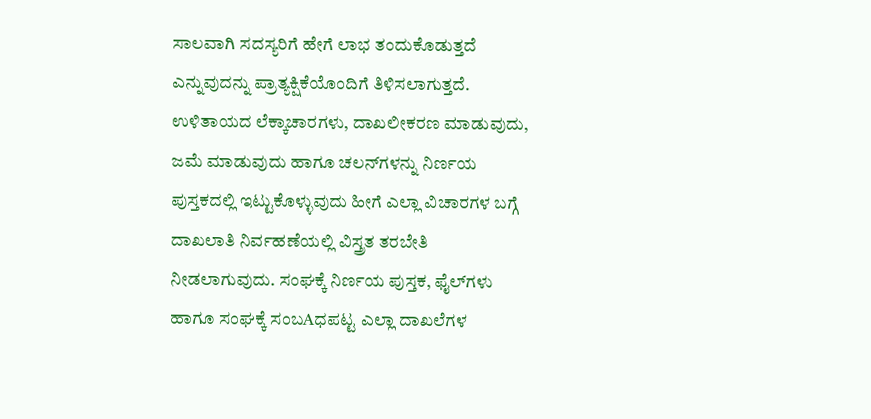ಸಾಲವಾಗಿ ಸದಸ್ಯರಿಗೆ ಹೇಗೆ ಲಾಭ ತಂದುಕೊಡುತ್ತದೆ ಎನ್ನುವುದನ್ನು ಪ್ರಾತ್ಯಕ್ಷಿಕೆಯೊಂದಿಗೆ ತಿಳಿಸಲಾಗುತ್ತದೆ. ಉಳಿತಾಯದ ಲೆಕ್ಕಾಚಾರಗಳು, ದಾಖಲೀಕರಣ ಮಾಡುವುದು, ಜಮೆ ಮಾಡುವುದು ಹಾಗೂ ಚಲನ್‌ಗಳನ್ನು ನಿರ್ಣಯ ಪುಸ್ತಕದಲ್ಲಿ ಇಟ್ಟುಕೊಳ್ಳುವುದು ಹೀಗೆ ಎಲ್ಲಾ ವಿಚಾರಗಳ ಬಗ್ಗೆ ದಾಖಲಾತಿ ನಿರ್ವಹಣೆಯಲ್ಲಿ ವಿಸ್ತ್ರತ ತರಬೇತಿ ನೀಡಲಾಗುವುದು. ಸಂಘಕ್ಕೆ ನಿರ್ಣಯ ಪುಸ್ತಕ, ಫೈಲ್‌ಗಳು ಹಾಗೂ ಸಂಘಕ್ಕೆ ಸಂಬAಧಪಟ್ಟ ಎಲ್ಲಾ ದಾಖಲೆಗಳ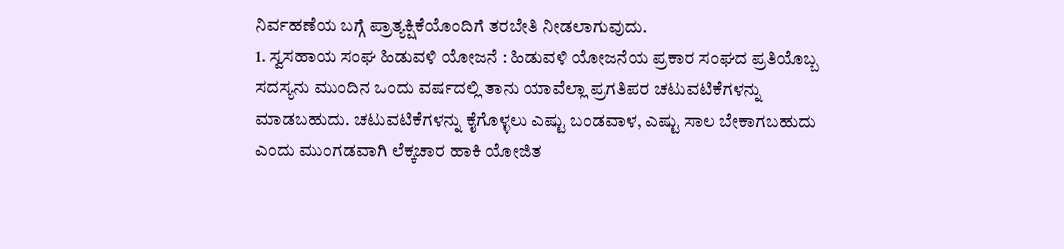ನಿರ್ವಹಣೆಯ ಬಗ್ಗೆ ಪ್ರಾತ್ಯಕ್ಷಿಕೆಯೊಂದಿಗೆ ತರಬೇತಿ ನೀಡಲಾಗುವುದು.
1. ಸ್ವಸಹಾಯ ಸಂಘ ಹಿಡುವಳಿ ಯೋಜನೆ : ಹಿಡುವಳಿ ಯೋಜನೆಯ ಪ್ರಕಾರ ಸಂಘದ ಪ್ರತಿಯೊಬ್ಬ ಸದಸ್ಯನು ಮುಂದಿನ ಒಂದು ವರ್ಷದಲ್ಲಿ ತಾನು ಯಾವೆಲ್ಲಾ ಪ್ರಗತಿಪರ ಚಟುವಟಿಕೆಗಳನ್ನು ಮಾಡಬಹುದು. ಚಟುವಟಿಕೆಗಳನ್ನು ಕೈಗೊಳ್ಳಲು ಎಷ್ಟು ಬಂಡವಾಳ, ಎಷ್ಟು ಸಾಲ ಬೇಕಾಗಬಹುದು ಎಂದು ಮುಂಗಡವಾಗಿ ಲೆಕ್ಕಚಾರ ಹಾಕಿ ಯೋಜಿತ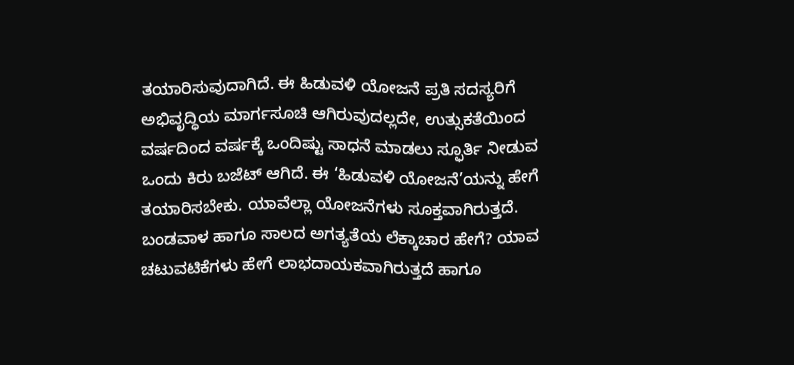ತಯಾರಿಸುವುದಾಗಿದೆ. ಈ ಹಿಡುವಳಿ ಯೋಜನೆ ಪ್ರತಿ ಸದಸ್ಯರಿಗೆ ಅಭಿವೃದ್ಧಿಯ ಮಾರ್ಗಸೂಚಿ ಆಗಿರುವುದಲ್ಲದೇ, ಉತ್ಸುಕತೆಯಿಂದ ವರ್ಷದಿಂದ ವರ್ಷಕ್ಕೆ ಒಂದಿಷ್ಟು ಸಾಧನೆ ಮಾಡಲು ಸ್ಫೂರ್ತಿ ನೀಡುವ ಒಂದು ಕಿರು ಬಜೆಟ್ ಆಗಿದೆ. ಈ ‘ಹಿಡುವಳಿ ಯೋಜನೆ’ಯನ್ನು ಹೇಗೆ ತಯಾರಿಸಬೇಕು. ಯಾವೆಲ್ಲಾ ಯೋಜನೆಗಳು ಸೂಕ್ತವಾಗಿರುತ್ತದೆ. ಬಂಡವಾಳ ಹಾಗೂ ಸಾಲದ ಅಗತ್ಯತೆಯ ಲೆಕ್ಕಾಚಾರ ಹೇಗೆ? ಯಾವ ಚಟುವಟಿಕೆಗಳು ಹೇಗೆ ಲಾಭದಾಯಕವಾಗಿರುತ್ತದೆ ಹಾಗೂ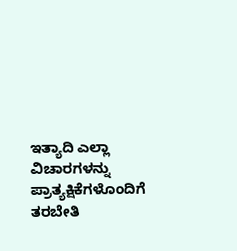ಇತ್ಯಾದಿ ಎಲ್ಲಾ ವಿಚಾರಗಳನ್ನು ಪ್ರಾತ್ಯಕ್ಷಿಕೆಗಳೊಂದಿಗೆ ತರಬೇತಿ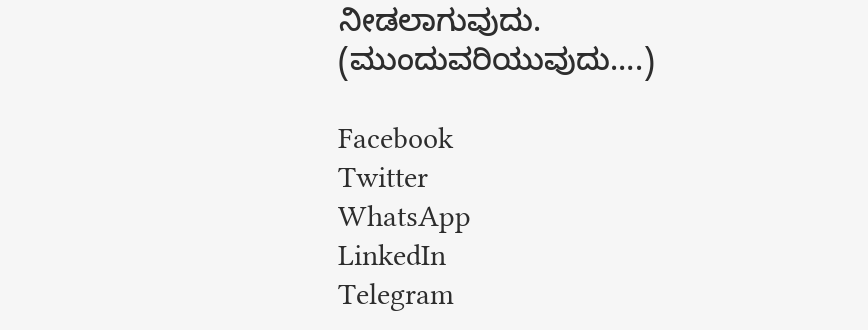ನೀಡಲಾಗುವುದು. (ಮುಂದುವರಿಯುವುದು….)

Facebook
Twitter
WhatsApp
LinkedIn
Telegram